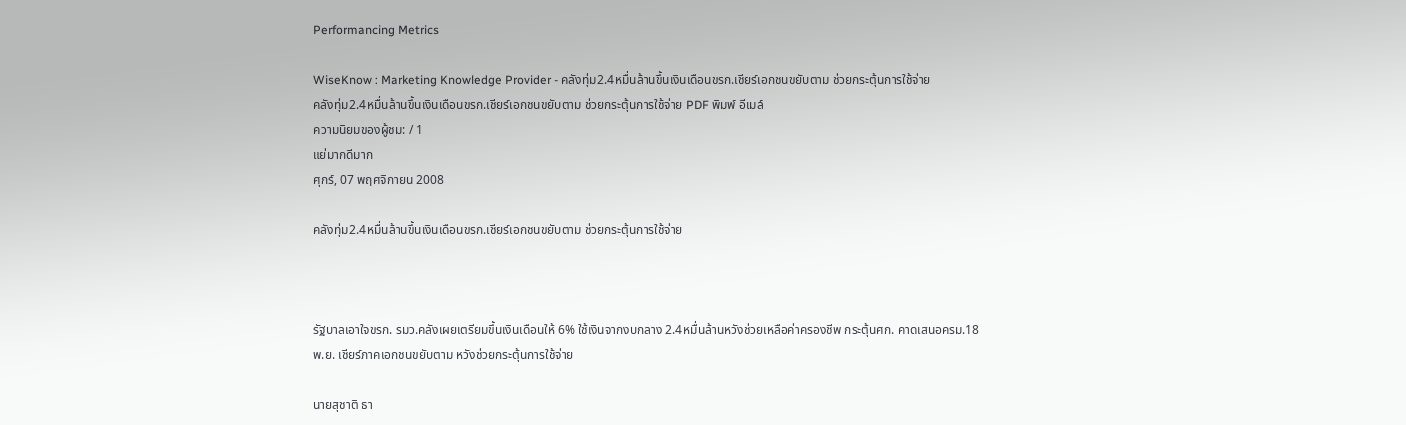Performancing Metrics

WiseKnow : Marketing Knowledge Provider - คลังทุ่ม2.4หมื่นล้านขึ้นเงินเดือนขรก.เชียร์เอกชนขยับตาม ช่วยกระตุ้นการใช้จ่าย
คลังทุ่ม2.4หมื่นล้านขึ้นเงินเดือนขรก.เชียร์เอกชนขยับตาม ช่วยกระตุ้นการใช้จ่าย PDF พิมพ์ อีเมล์
ความนิยมของผู้ชม: / 1
แย่มากดีมาก
ศุกร์, 07 พฤศจิกายน 2008

คลังทุ่ม2.4หมื่นล้านขึ้นเงินเดือนขรก.เชียร์เอกชนขยับตาม ช่วยกระตุ้นการใช้จ่าย



รัฐบาลเอาใจขรก. รมว.คลังเผยเตรียมขึ้นเงินเดือนให้ 6% ใช้เงินจากงบกลาง 2.4หมื่นล้านหวังช่วยเหลือค่าครองชีพ กระตุ้นศก. คาดเสนอครม.18พ.ย. เชียร์ภาคเอกชนขยับตาม หวังช่วยกระตุ้นการใช้จ่าย

นายสุชาติ ธา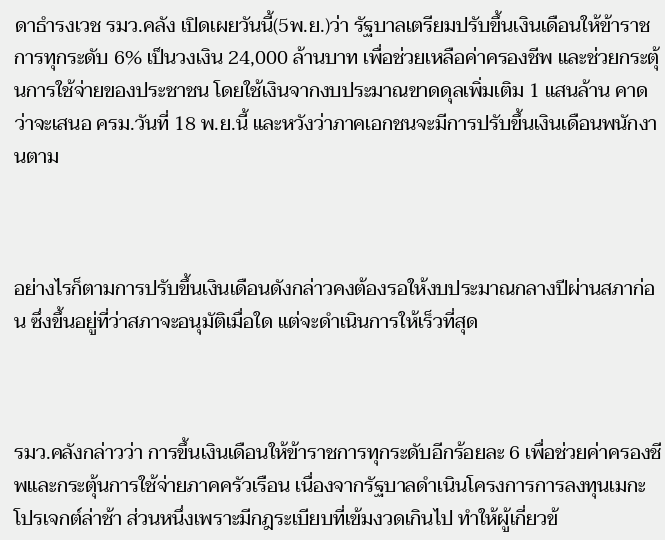ดาธำรงเวช รมว.คลัง เปิดเผยวันนี้(5พ.ย.)ว่า รัฐบาลเตรียมปรับขึ้นเงินเดือนให้ข้าราชการทุกระดับ 6% เป็นวงเงิน 24,000 ล้านบาท เพื่อช่วยเหลือค่าครองชีพ และช่วยกระตุ้นการใช้จ่ายของประชาชน โดยใช้เงินจากงบประมาณขาดดุลเพิ่มเติม 1 แสนล้าน คาดว่าจะเสนอ ครม.วันที่ 18 พ.ย.นี้ และหวังว่าภาคเอกชนจะมีการปรับขึ้นเงินเดือนพนักงานตาม



อย่างไรก็ตามการปรับขึ้นเงินเดือนดังกล่าวคงต้องรอให้งบประมาณกลางปีผ่านสภาก่อน ซึ่งขึ้นอยู่ที่ว่าสภาจะอนุมัติเมื่อใด แต่จะดำเนินการให้เร็วที่สุด



รมว.คลังกล่าวว่า การขึ้นเงินเดือนให้ข้าราชการทุกระดับอีกร้อยละ 6 เพื่อช่วยค่าครองชีพและกระตุ้นการใช้จ่ายภาคครัวเรือน เนื่องจากรัฐบาลดำเนินโครงการการลงทุนเมกะโปรเจกต์ล่าช้า ส่วนหนึ่งเพราะมีกฎระเบียบที่เข้มงวดเกินไป ทำให้ผู้เกี่ยวข้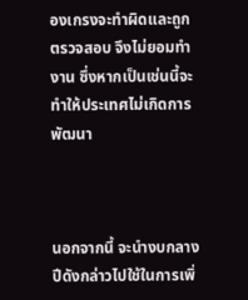องเกรงจะทำผิดและถูกตรวจสอบ จึงไม่ยอมทำงาน ซึ่งหากเป็นเช่นนี้จะทำให้ประเทศไม่เกิดการพัฒนา



นอกจากนี้ จะนำงบกลางปีดังกล่าวไปใช้ในการเพิ่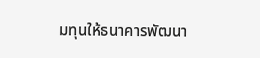มทุนให้ธนาคารพัฒนา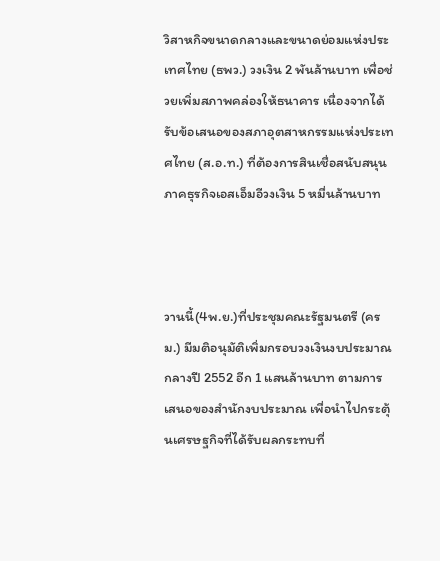วิสาหกิจขนาดกลางและขนาดย่อมแห่งประเทศไทย (ธพว.) วงเงิน 2 พันล้านบาท เพื่อช่วยเพิ่มสภาพคล่องให้ธนาคาร เนื่องจากได้รับข้อเสนอของสภาอุตสาหกรรมแห่งประเทศไทย (ส.อ.ท.) ที่ต้องการสินเชื่อสนับสนุนภาคธุรกิจเอสเอ็มอีวงเงิน 5 หมื่นล้านบาท



วานนี้(4พ.ย.)ที่ประชุมคณะรัฐมนตรี (ครม.) มีมติอนุมัติเพิ่มกรอบวงเงินงบประมาณกลางปี 2552 อีก 1 แสนล้านบาท ตามการเสนอของสำนักงบประมาณ เพื่อนำไปกระตุ้นเศรษฐกิจที่ได้รับผลกระทบที่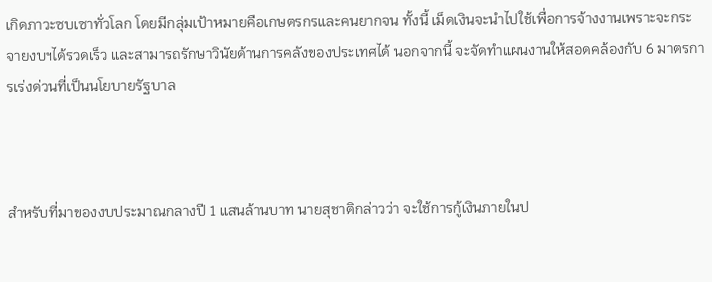เกิดภาวะซบเซาทั่วโลก โดยมีกลุ่มเป้าหมายคือเกษตรกรและคนยากจน ทั้งนี้ เม็ดเงินจะนำไปใช้เพื่อการจ้างงานเพราะจะกระจายงบฯได้รวดเร็ว และสามารถรักษาวินัยด้านการคลังของประเทศได้ นอกจากนี้ จะจัดทำแผนงานให้สอดคล้องกับ 6 มาตรการเร่งด่วนที่เป็นนโยบายรัฐบาล



สำหรับที่มาของงบประมาณกลางปี 1 แสนล้านบาท นายสุชาติกล่าวว่า จะใช้การกู้เงินภายในป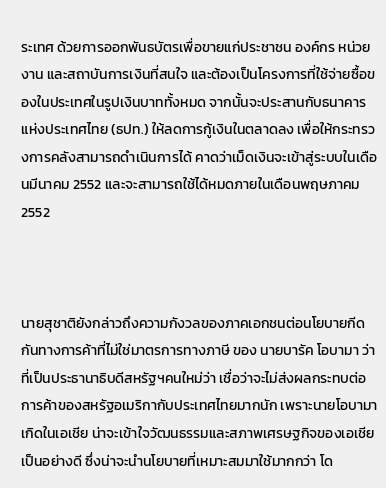ระเทศ ด้วยการออกพันธบัตรเพื่อขายแก่ประชาชน องค์กร หน่วยงาน และสถาบันการเงินที่สนใจ และต้องเป็นโครงการที่ใช้จ่ายซื้อของในประเทศในรูปเงินบาททั้งหมด จากนั้นจะประสานกับธนาคารแห่งประเทศไทย (ธปท.) ให้ลดการกู้เงินในตลาดลง เพื่อให้กระทรวงการคลังสามารถดำเนินการได้ คาดว่าเม็ดเงินจะเข้าสู่ระบบในเดือนมีนาคม 2552 และจะสามารถใช้ได้หมดภายในเดือนพฤษภาคม 2552



นายสุชาติยังกล่าวถึงความกังวลของภาคเอกชนต่อนโยบายกีดกันทางการค้าที่ไม่ใช่มาตรการทางภาษี ของ นายบารัค โอบามา ว่าที่เป็นประธานาธิบดีสหรัฐฯคนใหม่ว่า เชื่อว่าจะไม่ส่งผลกระทบต่อการค้าของสหรัฐอเมริกากับประเทศไทยมากนัก เพราะนายโอบามา เกิดในเอเชีย น่าจะเข้าใจวัฒนธรรมและสภาพเศรษฐกิจของเอเชียเป็นอย่างดี ซึ่งน่าจะนำนโยบายที่เหมาะสมมาใช้มากกว่า โด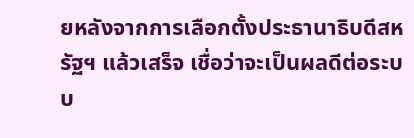ยหลังจากการเลือกตั้งประธานาธิบดีสหรัฐฯ แล้วเสร็จ เชื่อว่าจะเป็นผลดีต่อระบบ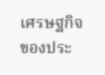เศรษฐกิจของประ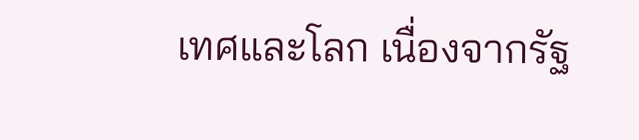เทศและโลก เนื่องจากรัฐ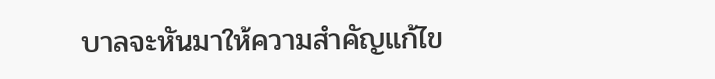บาลจะหันมาให้ความสำคัญแก้ไข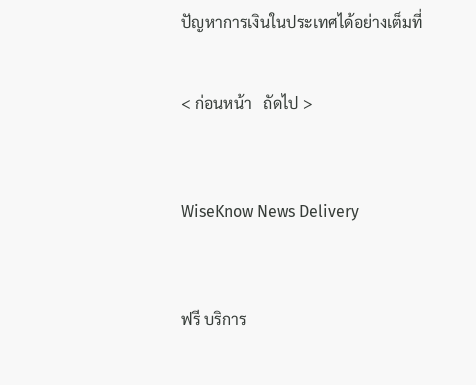ปัญหาการเงินในประเทศได้อย่างเต็มที่


< ก่อนหน้า   ถัดไป >



WiseKnow News Delivery



ฟรี บริการ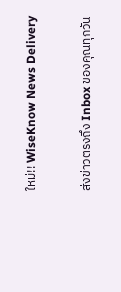ใหม่!! WiseKnow News Delivery

ส่งข่าวตรงถึง Inbox ของคุณทุกวัน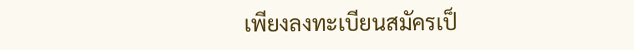เพียงลงทะเบียนสมัครเป็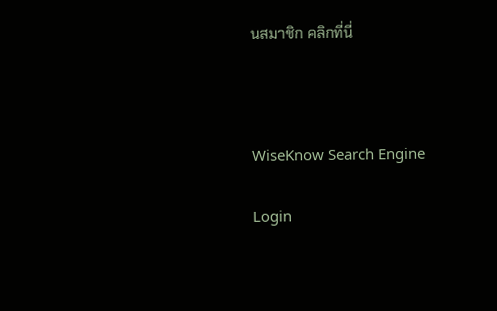นสมาชิก คลิกที่นี่



WiseKnow Search Engine

Login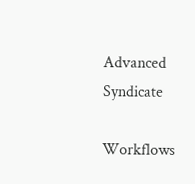Advanced Syndicate

Workflows